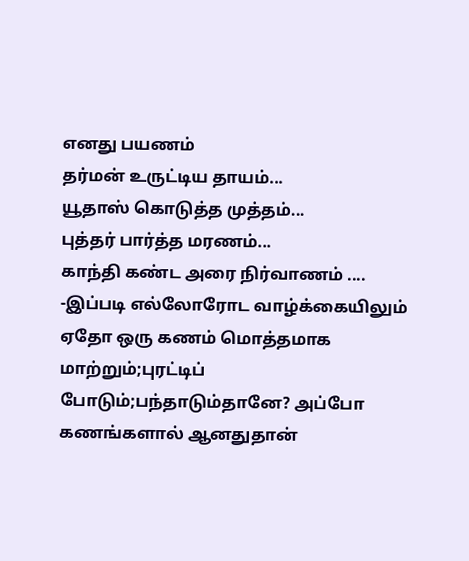எனது பயணம்
தர்மன் உருட்டிய தாயம்...
யூதாஸ் கொடுத்த முத்தம்...
புத்தர் பார்த்த மரணம்...
காந்தி கண்ட அரை நிர்வாணம் ....
-இப்படி எல்லோரோட வாழ்க்கையிலும் ஏதோ ஒரு கணம் மொத்தமாக மாற்றும்;புரட்டிப் போடும்;பந்தாடும்தானே? அப்போ கணங்களால் ஆனதுதான்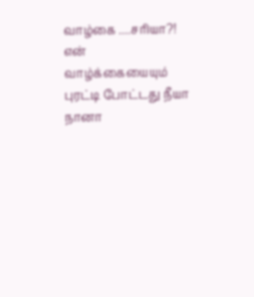வாழ்கை ....சரியா?!
என் வாழ்க்கையையும் புரட்டி போட்டது நீயா நானா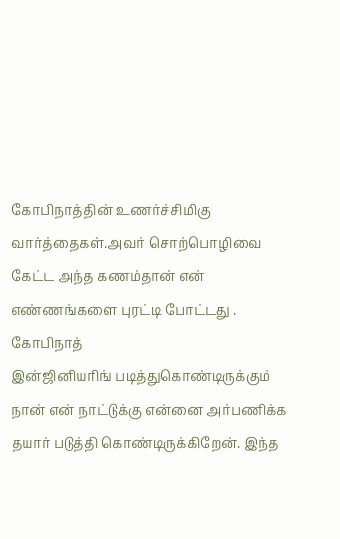கோபிநாத்தின் உணர்ச்சிமிகு வார்த்தைகள்.அவர் சொற்பொழிவை கேட்ட அந்த கணம்தான் என் எண்ணங்களை புரட்டி போட்டது .
கோபிநாத்
இன்ஜினியரிங் படித்துகொண்டிருக்கும் நான் என் நாட்டுக்கு என்னை அர்பணிக்க தயார் படுத்தி கொண்டிருக்கிறேன். இந்த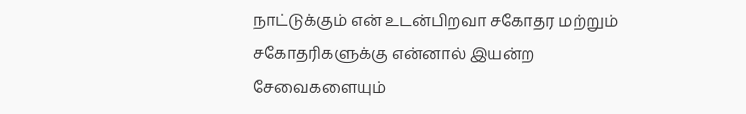நாட்டுக்கும் என் உடன்பிறவா சகோதர மற்றும் சகோதரிகளுக்கு என்னால் இயன்ற சேவைகளையும்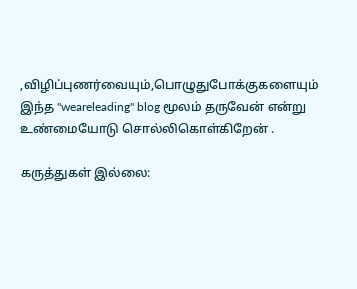,விழிப்புணர்வையும்,பொழுதுபோக்குகளையும் இந்த "weareleading" blog மூலம் தருவேன் என்று உண்மையோடு சொல்லிகொள்கிறேன் .

கருத்துகள் இல்லை: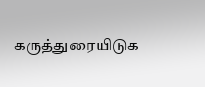கருத்துரையிடுக